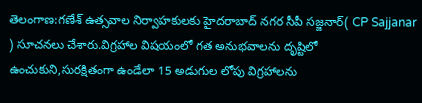తెలంగాణ:గణేశ్ ఉత్సవాల నిర్వాహకులకు హైదరాబాద్ నగర సీపీ సజ్జనార్( CP Sajjanar ) సూచనలు చేశారు.విగ్రహాల విషయంలో గత అనుభవాలను దృష్టిలో ఉంచుకుని,సురక్షితంగా ఉండేలా 15 అడుగుల లోపు విగ్రహాలను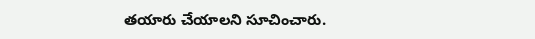తయారు చేయాలని సూచించారు.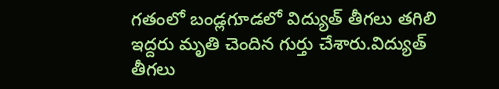గతంలో బండ్లగూడలో విద్యుత్ తీగలు తగిలి ఇద్దరు మృతి చెందిన గుర్తు చేశారు.విద్యుత్ తీగలు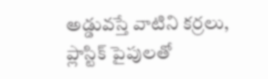అడ్డువస్తే వాటిని కర్రలు, ప్లాస్టిక్ పైపులతో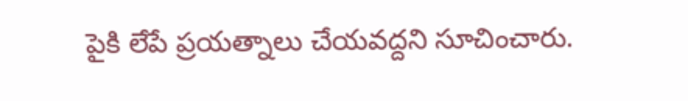పైకి లేపే ప్రయత్నాలు చేయవద్దని సూచించారు.